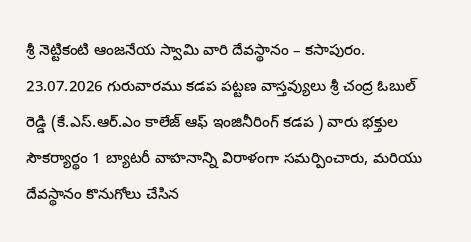శ్రీ నెట్టికంటి ఆంజనేయ స్వామి వారి దేవస్థానం – కసాపురం.
23.07.2026 గురువారము కడప పట్టణ వాస్తవ్యులు శ్రీ చంద్ర ఓబుల్ రెడ్డి (కే.ఎస్.ఆర్.ఎం కాలేజ్ ఆఫ్ ఇంజినీరింగ్ కడప ) వారు భక్తుల సౌకర్యార్థం 1 బ్యాటరీ వాహనాన్ని విరాళంగా సమర్పించారు, మరియు దేవస్థానం కొనుగోలు చేసిన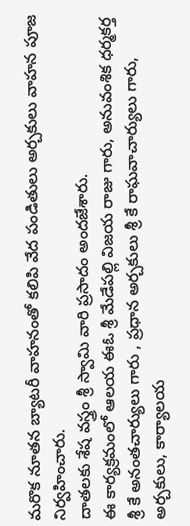మరొక నూతన బ్యాటరీ వాహనంతో కలిపి వేద పండితులు అర్చకులు వాహన పూజ నిర్వహించారు.
దాతలకు శేష వస్త్రం శ్రీ స్వామి వారి ప్రసాదం అందజేశారు.
ఈ కార్యక్రమంలో ఆలయ ఈఓ శ్రీ మేడేపల్లి విజయ రాజు గారు, అనువంశిక ధర్మకర్త శ్రీ కే అనంతచార్యులు గారు , ప్రధాన అర్చకులు శ్రీ కే రాఘవాచార్యులు గారు, అర్చకులు, కార్యాలయ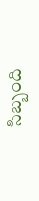సిబ్బంది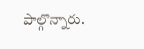పాల్గొన్నారు.